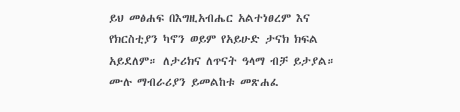ይህ መፅሐፍ በእግዚአብሔር አልተነፀረም እና የክርስቲያን ካኖን ወይም የአይሁድ ታናክ ክፍል አይደለም። ለታሪክና ለጥናት ዓላማ ብቻ ይታያል። ሙሉ ማብራሪያን ይመልከቱ መጽሐፈ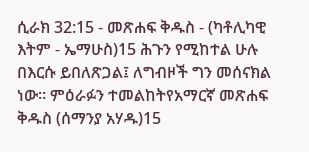ሲራክ 32:15 - መጽሐፍ ቅዱስ - (ካቶሊካዊ እትም - ኤማሁስ)15 ሕጉን የሚከተል ሁሉ በእርሱ ይበለጽጋል፤ ለግብዞች ግን መሰናክል ነው። ምዕራፉን ተመልከትየአማርኛ መጽሐፍ ቅዱስ (ሰማንያ አሃዱ)15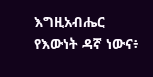እግዚአብሔር የእውነት ዳኛ ነውና፥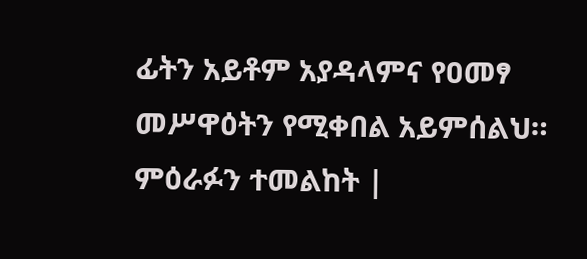ፊትን አይቶም አያዳላምና የዐመፃ መሥዋዕትን የሚቀበል አይምሰልህ። ምዕራፉን ተመልከት |